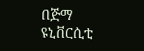በጅማ ዩኒቨርሲቲ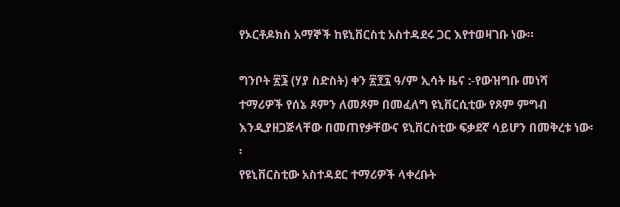የኦርቶዶክስ አማኞች ከዩኒቨርስቲ አስተዳደሩ ጋር እየተወዛገቡ ነው።

ግንቦት ፳፮ (ሃያ ስድስት) ቀን ፳፻፯ ዓ/ም ኢሳት ዜና :-የውዝግቡ መነሻ ተማሪዎች የሰኔ ጾምን ለመጾም በመፈለግ ዩኒቨርሲቲው የጾም ምግብ እንዲያዘጋጅላቸው በመጠየቃቸውና ዩኒቨርስቲው ፍቃደኛ ሳይሆን በመቅረቱ ነው፡፡
የዩኒቨርስቲው አስተዳደር ተማሪዎች ላቀረቡት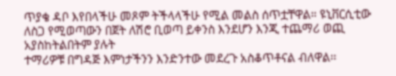ጥያቄ ዳቦ እየበላችሁ መጾም ትችላላችሁ የሚል መልስ ሰጥቷቸዋል። ዩኒቨርሲቲው ለስጋ የሚወጣውን በጀት ለሽሮ ቢወጣ ይቀንስ እንደሆን እንጂ ተጨማሪ ወጪ አያስከትልበትም ያሉት
ተማሪዎቹ በግዳጅ እምነታችንን እንድንተው መደረጉ አስቆጥቶናል ብለዋል፡፡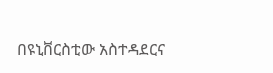በዩኒቨርስቲው አስተዳደርና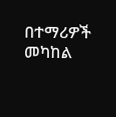በተማሪዎች መካከል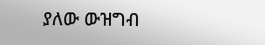ያለው ውዝግብ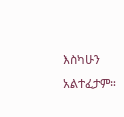እስካሁን አልተፈታም።